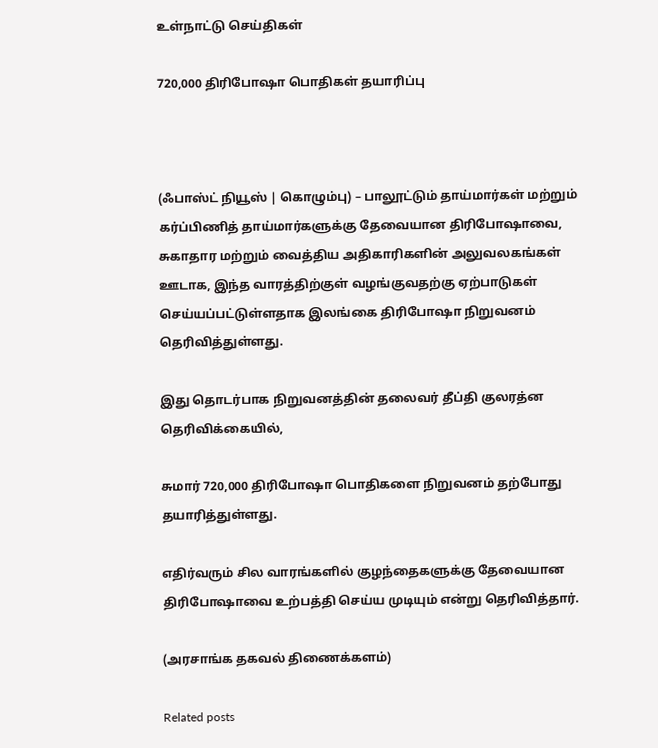உள்நாட்டு செய்திகள்

720,000 திரிபோஷா பொதிகள் தயாரிப்பு



(ஃபாஸ்ட் நியூஸ் | கொழும்பு) – பாலூட்டும் தாய்மார்கள் மற்றும் கர்ப்பிணித் தாய்மார்களுக்கு தேவையான திரிபோஷாவை, சுகாதார மற்றும் வைத்திய அதிகாரிகளின் அலுவலகங்கள் ஊடாக, இந்த வாரத்திற்குள் வழங்குவதற்கு ஏற்பாடுகள் செய்யப்பட்டுள்ளதாக இலங்கை திரிபோஷா நிறுவனம் தெரிவித்துள்ளது.

இது தொடர்பாக நிறுவனத்தின் தலைவர் தீப்தி குலரத்ன தெரிவிக்கையில்,

சுமார் 720,000 திரிபோஷா பொதிகளை நிறுவனம் தற்போது தயாரித்துள்ளது.

எதிர்வரும் சில வாரங்களில் குழந்தைகளுக்கு தேவையான திரிபோஷாவை உற்பத்தி செய்ய முடியும் என்று தெரிவித்தார்.

(அரசாங்க தகவல் திணைக்களம்)

Related posts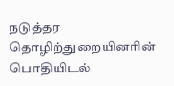நடுத்தர தொழிற்துறையினரின் பொதியிடல்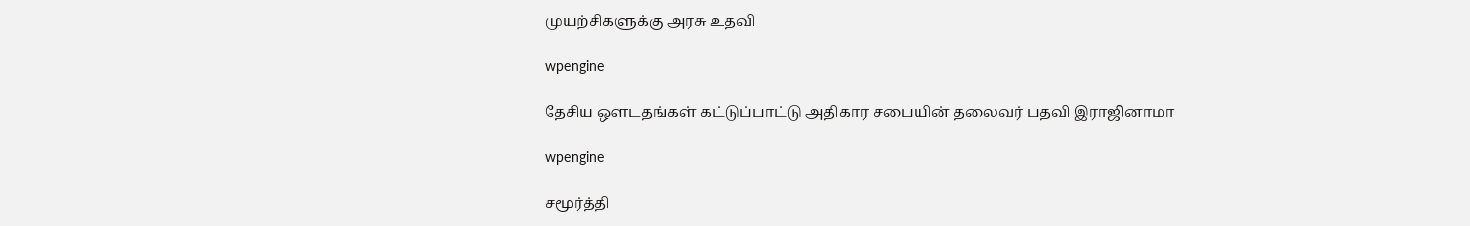முயற்சிகளுக்கு அரசு உதவி

wpengine

தேசிய ஔடதங்கள் கட்டுப்பாட்டு அதிகார சபையின் தலைவர் பதவி இராஜினாமா

wpengine

சமூர்த்தி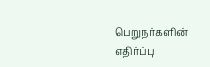பெறுநர்களின் எதிர்ப்பு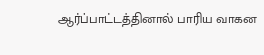ஆர்ப்பாட்டத்தினால் பாரிய வாகன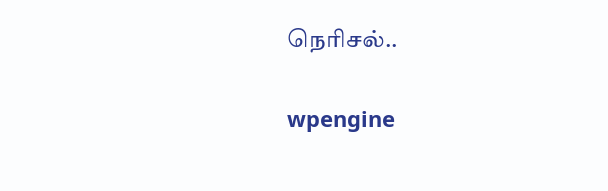நெரிசல்..

wpengine